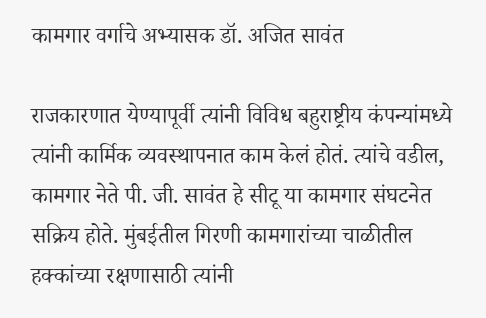कामगार वर्गाचे अभ्यासक डॉ. अजित सावंत

राजकारणात येण्यापूर्वी त्यांनी विविध बहुराष्ट्रीय कंपन्यांमध्ये त्यांनी कार्मिक व्यवस्थापनात काम केलं होतं. त्यांचे वडील, कामगार नेते पी. जी. सावंत हे सीटू या कामगार संघटनेत सक्रिय होते. मुंबईतील गिरणी कामगारांच्या चाळीतील हक्कांच्या रक्षणासाठी त्यांनी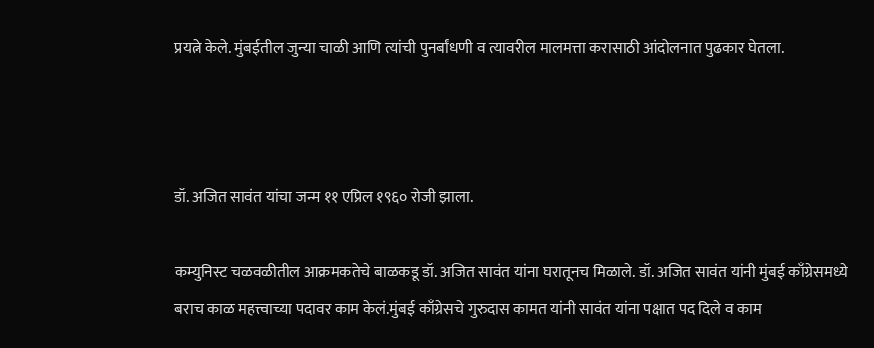प्रयत्ने केले. मुंबईतील जुन्या चाळी आणि त्यांची पुनर्बांधणी व त्यावरील मालमत्ता करासाठी आंदोलनात पुढकार घेतला.



डॉ. अजित सावंत यांचा जन्म ११ एप्रिल १९६० रोजी झाला.

कम्युनिस्ट चळवळीतील आक्रमकतेचे बाळकडू डॉ. अजित सावंत यांना घरातूनच मिळाले. डॉ. अजित सावंत यांनी मुंबई काँग्रेसमध्ये बराच काळ महत्त्वाच्या पदावर काम केलं.मुंबई काँग्रेसचे गुरुदास कामत यांनी सावंत यांना पक्षात पद दिले व काम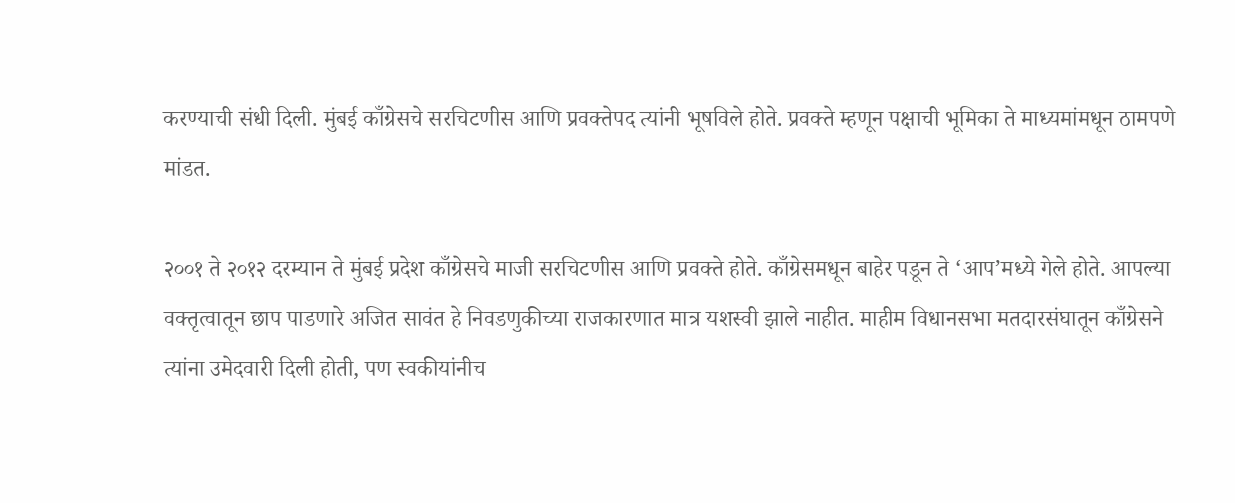करण्याची संधी दिली. मुंबई काँग्रेसचे सरचिटणीस आणि प्रवक्तेपद त्यांनी भूषविले होते. प्रवक्ते म्हणून पक्षाची भूमिका ते माध्यमांमधून ठामपणे मांडत.

२००१ ते २०१२ दरम्यान ते मुंबई प्रदेश काँग्रेसचे माजी सरचिटणीस आणि प्रवक्ते होते. काँग्रेसमधून बाहेर पडून ते ‘आप’मध्ये गेले होते. आपल्या वक्तृत्वातून छाप पाडणारे अजित सावंत हे निवडणुकीच्या राजकारणात मात्र यशस्वी झाले नाहीत. माहीम विधानसभा मतदारसंघातून काँग्रेसने त्यांना उमेदवारी दिली होती, पण स्वकीयांनीच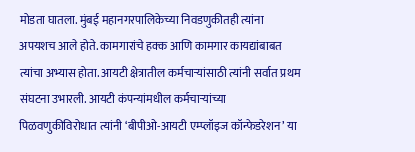मोडता घातला. मुंबई महानगरपालिकेच्या निवडणुकीतही त्यांना अपयशच आले होते. कामगारांचे हक्क आणि कामगार कायद्यांबाबत त्यांचा अभ्यास होता. आयटी क्षेत्रातील कर्मचाऱ्यांसाठी त्यांनी सर्वात प्रथम संघटना उभारली. आयटी कंपन्यांमधील कर्मचाऱ्यांच्या पिळवणुकीविरोधात त्यांनी ‘बीपीओ-आयटी एम्प्लॉइज कॉन्फेडरेशन’ या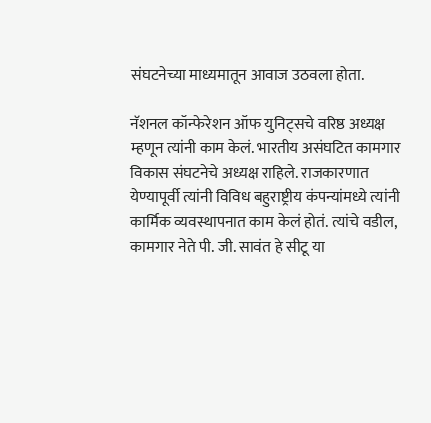संघटनेच्या माध्यमातून आवाज उठवला होता.

नॅशनल कॉन्फेरेशन ऑफ युनिट्सचे वरिष्ठ अध्यक्ष म्हणून त्यांनी काम केलं. भारतीय असंघटित कामगार विकास संघटनेचे अध्यक्ष राहिले. राजकारणात येण्यापूर्वी त्यांनी विविध बहुराष्ट्रीय कंपन्यांमध्ये त्यांनी कार्मिक व्यवस्थापनात काम केलं होतं. त्यांचे वडील, कामगार नेते पी. जी. सावंत हे सीटू या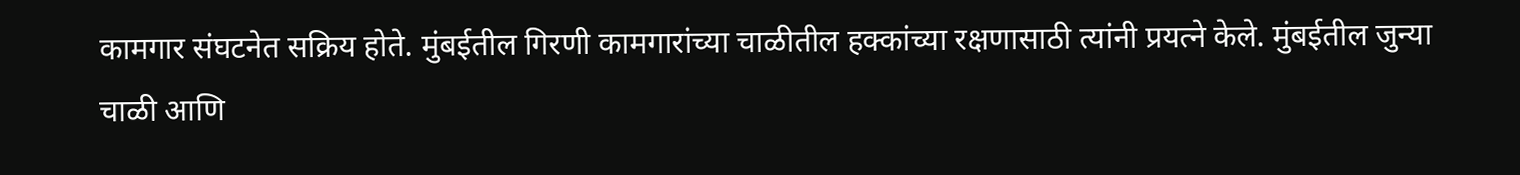कामगार संघटनेत सक्रिय होते. मुंबईतील गिरणी कामगारांच्या चाळीतील हक्कांच्या रक्षणासाठी त्यांनी प्रयत्ने केले. मुंबईतील जुन्या चाळी आणि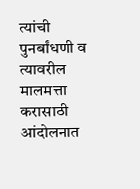त्यांची पुनर्बांधणी व त्यावरील मालमत्ता करासाठी आंदोलनात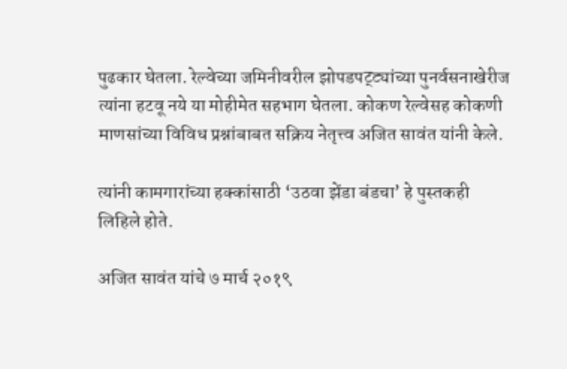पुढकार घेतला. रेल्वेच्या जमिनीवरील झोपडपट्ट्यांच्या पुनर्वसनाखेरीज त्यांना हटवू नये या मोहीमेत सहभाग घेतला. कोकण रेल्वेसह कोकणी माणसांच्या विविध प्रश्नांबाबत सक्रिय नेतृत्त्व अजित सावंत यांनी केले.

त्यांनी कामगारांच्या हक्कांसाठी ‘उठवा झेंडा बंडचा’ हे पुस्तकही लिहिले होते.

अजित सावंत यांचे ७ मार्च २०१९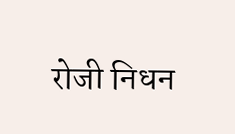रोजी निधन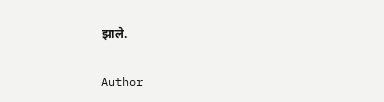झाले.

Author